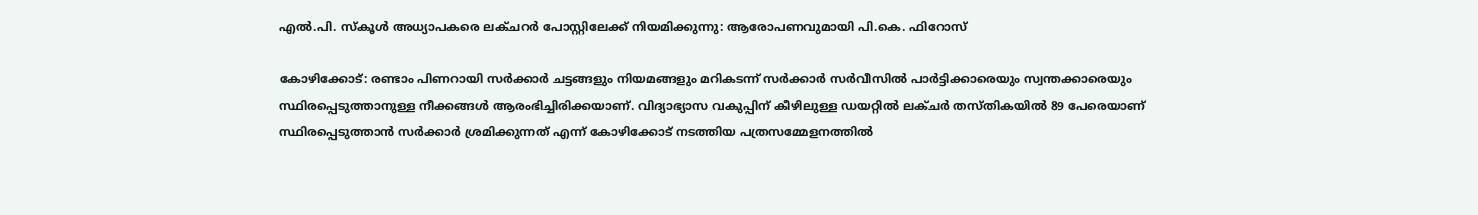എല്‍.പി. സ്‌കൂള്‍ അധ്യാപകരെ ലക്ചറര്‍ പോസ്റ്റിലേക്ക് നിയമിക്കുന്നു: ആരോപണവുമായി പി.കെ. ഫിറോസ്

കോഴിക്കോട്: രണ്ടാം പിണറായി സര്‍ക്കാര്‍ ചട്ടങ്ങളും നിയമങ്ങളും മറികടന്ന് സര്‍ക്കാര്‍ സര്‍വീസില്‍ പാര്‍ട്ടിക്കാരെയും സ്വന്തക്കാരെയും സ്ഥിരപ്പെടുത്താനുള്ള നീക്കങ്ങള്‍ ആരംഭിച്ചിരിക്കയാണ്. വിദ്യാഭ്യാസ വകുപ്പിന് കീഴിലുള്ള ഡയറ്റില്‍ ലക്ചര്‍ തസ്തികയില്‍ 89 പേരെയാണ് സ്ഥിരപ്പെടുത്താന്‍ സര്‍ക്കാര്‍ ശ്രമിക്കുന്നത് എന്ന് കോഴിക്കോട് നടത്തിയ പത്രസമ്മേളനത്തില്‍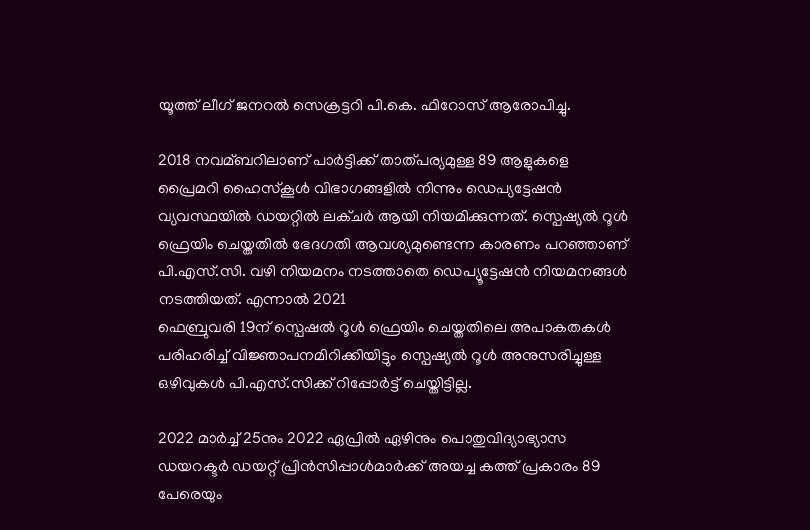യൂത്ത് ലീഗ് ജനറല്‍ സെക്രട്ടറി പി.കെ. ഫിറോസ് ആരോപിച്ചു.

2018 നവമ്ബറിലാണ് പാര്‍ട്ടിക്ക് താത്പര്യമുള്ള 89 ആളുകളെ പ്രൈമറി ഹൈസ്‌കൂള്‍ വിഭാഗങ്ങളില്‍ നിന്നും ഡെപ്യട്ടേഷന്‍ വ്യവസ്ഥയില്‍ ഡയറ്റില്‍ ലക്ചര്‍ ആയി നിയമിക്കുന്നത്. സ്പെഷ്യല്‍ റൂള്‍ ഫ്രെയിം ചെയ്തതില്‍ ഭേദഗതി ആവശ്യമുണ്ടെന്ന കാരണം പറഞ്ഞാണ് പി.എസ്.സി. വഴി നിയമനം നടത്താതെ ഡെപ്യൂട്ടേഷന്‍ നിയമനങ്ങള്‍ നടത്തിയത്. എന്നാല്‍ 2021
ഫെബ്രുവരി 19ന് സ്പെഷല്‍ റൂള്‍ ഫ്രെയിം ചെയ്തതിലെ അപാകതകള്‍ പരിഹരിച്ച്‌ വിജ്ഞാപനമിറിക്കിയിട്ടും സ്പെഷ്യല്‍ റൂള്‍ അനുസരിച്ചുള്ള ഒഴിവുകള്‍ പി.എസ്.സിക്ക് റിപ്പോര്‍ട്ട് ചെയ്തിട്ടില്ല.

2022 മാര്‍ച്ച്‌ 25നും 2022 ഏപ്രില്‍ ഏഴിനും പൊതുവിദ്യാഭ്യാസ ഡയറക്ടര്‍ ഡയറ്റ് പ്രിന്‍സിപ്പാള്‍മാര്‍ക്ക് അയച്ച കത്ത് പ്രകാരം 89 പേരെയും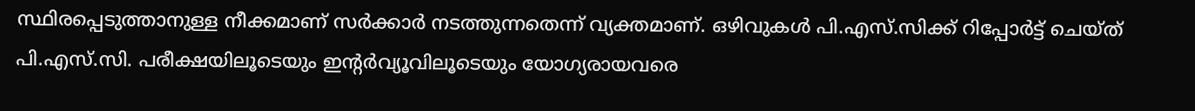സ്ഥിരപ്പെടുത്താനുള്ള നീക്കമാണ് സര്‍ക്കാര്‍ നടത്തുന്നതെന്ന് വ്യക്തമാണ്. ഒഴിവുകള്‍ പി.എസ്.സിക്ക് റിപ്പോര്‍ട്ട് ചെയ്ത് പി.എസ്.സി. പരീക്ഷയിലൂടെയും ഇന്റര്‍വ്യൂവിലൂടെയും യോഗ്യരായവരെ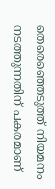തെരെഞ്ഞെടുത്ത് നിയമനം നടത്തുന്നതിന് പകരമാണ്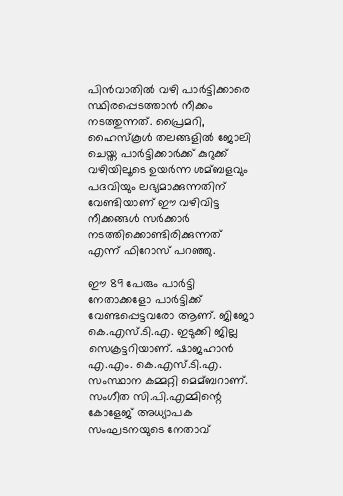പിന്‍വാതില്‍ വഴി പാര്‍ട്ടിക്കാരെ സ്ഥിരപ്പെടത്താന്‍ നീക്കം നടത്തുന്നത്. പ്രൈമറി, ഹൈസ്‌കൂള്‍ തലങ്ങളില്‍ ജോലി ചെയ്ത പാര്‍ട്ടിക്കാര്‍ക്ക് കുറുക്ക് വഴിയിലൂടെ ഉയര്‍ന്ന ശമ്ബളവും പദവിയും ലഭ്യമാക്കുന്നതിന് വേണ്ടിയാണ് ഈ വഴിവിട്ട നീക്കങ്ങള്‍ സര്‍ക്കാര്‍ നടത്തിക്കൊണ്ടിരിക്കുന്നത് എന്ന് ഫിറോസ് പറഞ്ഞു.

ഈ 89 പേരും പാര്‍ട്ടി നേതാക്കളോ പാര്‍ട്ടിക്ക് വേണ്ടപ്പെട്ടവരോ ആണ്. ജിജോ കെ.എസ്.ടി.എ. ഇടുക്കി ജില്ല സെക്രട്ടറിയാണ്. ഷാജഹാന്‍ എ.എം. കെ.എസ്.ടി.എ. സംസ്ഥാന കമ്മറ്റി മെമ്ബറാണ്. സംഗീത സി.പി.എമ്മിന്റെ കോളേജ് അധ്യാപക സംഘടനയുടെ നേതാവ്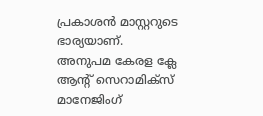പ്രകാശന്‍ മാസ്റ്ററുടെ ഭാര്യയാണ്. അനുപമ കേരള ക്ലേ ആന്റ് സെറാമിക്സ് മാനേജിംഗ്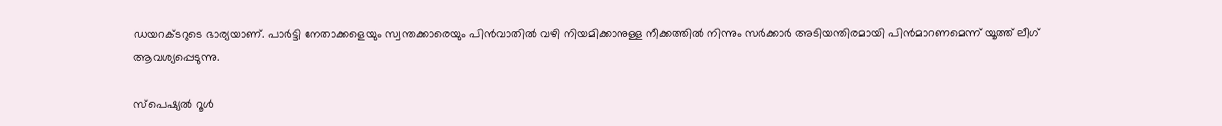ഡയറക്ടറുടെ ഭാര്യയാണ്. പാര്‍ട്ടി നേതാക്കളെയും സ്വന്തക്കാരെയും പിന്‍വാതില്‍ വഴി നിയമിക്കാനുള്ള നീക്കത്തില്‍ നിന്നും സര്‍ക്കാര്‍ അടിയന്തിരമായി പിന്‍മാറണമെന്ന് യൂത്ത് ലീഗ് ആവശ്യപ്പെടുന്നു.

സ്പെഷ്യല്‍ റൂള്‍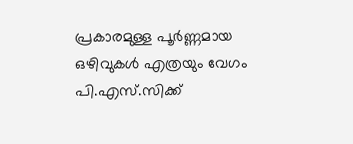പ്രകാരമുള്ള പൂര്‍ണ്ണമായ ഒഴിവുകള്‍ എത്രയും വേഗം പി.എസ്.സിക്ക്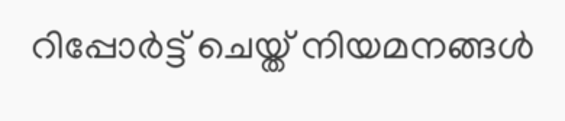റിപ്പോര്‍ട്ട് ചെയ്ത് നിയമനങ്ങള്‍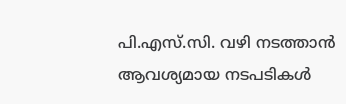പി.എസ്.സി. വഴി നടത്താന്‍ ആവശ്യമായ നടപടികള്‍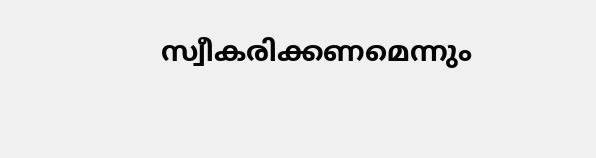സ്വീകരിക്കണമെന്നും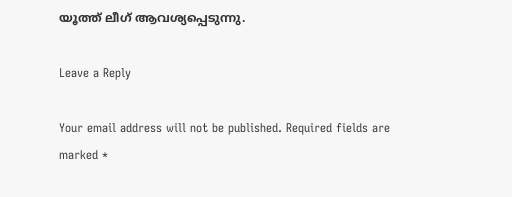യൂത്ത് ലീഗ് ആവശ്യപ്പെടുന്നു.

Leave a Reply

Your email address will not be published. Required fields are marked *